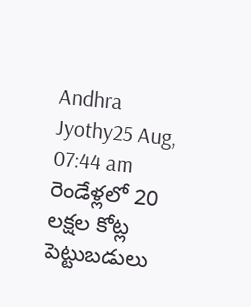Andhra Jyothy25 Aug, 07:44 am
రెండేళ్లలో 20 లక్షల కోట్ల పెట్టుబడులు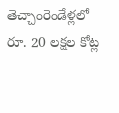తెచ్చాంరెండేళ్లలో రూ. 20 లక్షల కోట్ల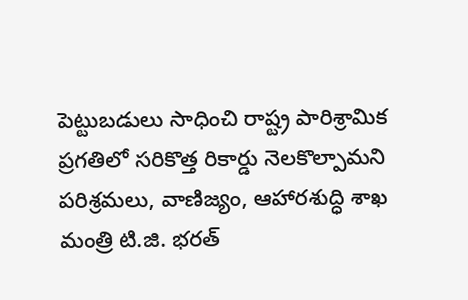పెట్టుబడులు సాధించి రాష్ట్ర పారిశ్రామిక ప్రగతిలో సరికొత్త రికార్డు నెలకొల్పామని పరిశ్రమలు, వాణిజ్యం, ఆహారశుద్ధి శాఖ మంత్రి టి.జి. భరత్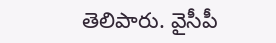తెలిపారు. వైసీపీ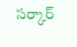సర్కార్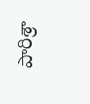పారిశ్రా